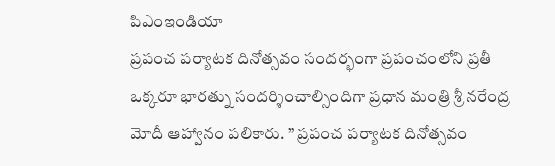పిఎంఇండియా
ప్రపంచ పర్యాటక దినోత్సవం సందర్భంగా ప్రపంచంలోని ప్రతీ ఒక్కరూ భారత్ను సందర్శించాల్సిందిగా ప్రధాన మంత్రి శ్రీ నరేంద్ర మోదీ ఆహ్వానం పలికారు. ” ప్రపంచ పర్యాటక దినోత్సవం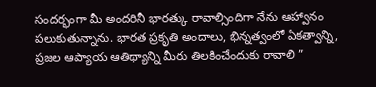సందర్భంగా మీ అందరినీ భారత్కు రావాల్సిందిగా నేను ఆహ్వానం పలుకుతున్నాను. భారత ప్రకృతి అందాలు, భిన్నత్వంలో ఏకత్వాన్ని, ప్రజల ఆప్యాయ ఆతిథ్యాన్ని మీరు తిలకించేందుకు రావాలి ”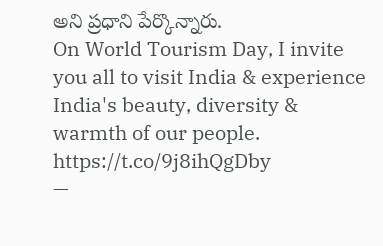అని ప్రధాని పేర్కొన్నారు.
On World Tourism Day, I invite you all to visit India & experience India's beauty, diversity & warmth of our people. https://t.co/9j8ihQgDby
—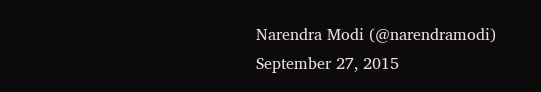Narendra Modi (@narendramodi) September 27, 2015